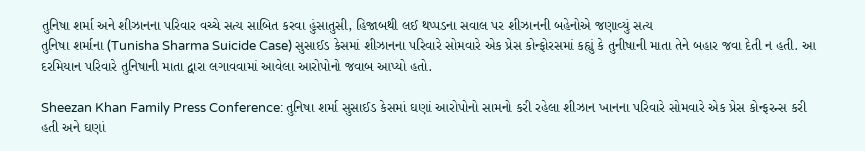તુનિષા શર્મા અને શીઝાનના પરિવાર વચ્ચે સત્ય સાબિત કરવા હુંસાતુસી, હિજાબથી લઈ થપ્પડના સવાલ પર શીઝાનની બહેનોએ જણાવ્યું સત્ય
તુનિષા શર્માના (Tunisha Sharma Suicide Case) સુસાઈડ કેસમાં શીઝાનના પરિવારે સોમવારે એક પ્રેસ કોન્ફોરસમાં કહ્યું કે તુનીષાની માતા તેને બહાર જવા દેતી ન હતી. આ દરમિયાન પરિવારે તુનિષાની માતા દ્વારા લગાવવામાં આવેલા આરોપોનો જવાબ આપ્યો હતો.

Sheezan Khan Family Press Conference: તુનિષા શર્મા સુસાઈડ કેસમાં ઘણાં આરોપોનો સામનો કરી રહેલા શીઝાન ખાનના પરિવારે સોમવારે એક પ્રેસ કોન્ફરન્સ કરી હતી અને ઘણાં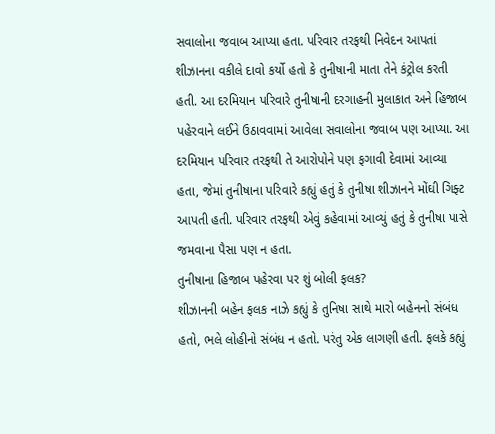સવાલોના જવાબ આપ્યા હતા. પરિવાર તરફથી નિવેદન આપતાં શીઝાનના વકીલે દાવો કર્યો હતો કે તુનીષાની માતા તેને કંટ્રોલ કરતી હતી. આ દરમિયાન પરિવારે તુનીષાની દરગાહની મુલાકાત અને હિજાબ પહેરવાને લઈને ઉઠાવવામાં આવેલા સવાલોના જવાબ પણ આપ્યા. આ દરમિયાન પરિવાર તરફથી તે આરોપોને પણ ફગાવી દેવામાં આવ્યા હતા, જેમાં તુનીષાના પરિવારે કહ્યું હતું કે તુનીષા શીઝાનને મોંઘી ગિફ્ટ આપતી હતી. પરિવાર તરફથી એવું કહેવામાં આવ્યું હતું કે તુનીષા પાસે જમવાના પૈસા પણ ન હતા.
તુનીષાના હિજાબ પહેરવા પર શું બોલી ફલક?
શીઝાનની બહેન ફલક નાઝે કહ્યું કે તુનિષા સાથે મારો બહેનનો સંબંધ હતો, ભલે લોહીનો સંબંધ ન હતો. પરંતુ એક લાગણી હતી. ફલકે કહ્યું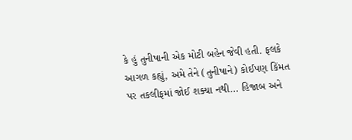કે હું તુનીષાની એક મોટી બહેન જેવી હતી. ફલકે આગળ કહ્યું, અમે તેને (તુનીષાને) કોઈપણ કિંમત પર તકલીફમાં જોઈ શક્યા નથી… હિજાબ અને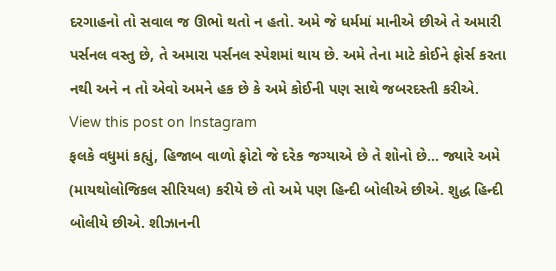દરગાહનો તો સવાલ જ ઊભો થતો ન હતો. અમે જે ધર્મમાં માનીએ છીએ તે અમારી પર્સનલ વસ્તુ છે, તે અમારા પર્સનલ સ્પેશમાં થાય છે. અમે તેના માટે કોઈને ફોર્સ કરતા નથી અને ન તો એવો અમને હક છે કે અમે કોઈની પણ સાથે જબરદસ્તી કરીએ.
View this post on Instagram
ફલકે વધુમાં કહ્યું, હિજાબ વાળો ફોટો જે દરેક જગ્યાએ છે તે શોનો છે… જ્યારે અમે (માયથોલોજિકલ સીરિયલ) કરીયે છે તો અમે પણ હિન્દી બોલીએ છીએ. શુદ્ધ હિન્દી બોલીયે છીએ. શીઝાનની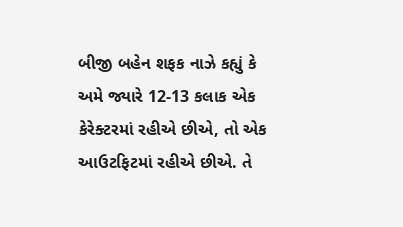બીજી બહેન શફક નાઝે કહ્યું કે અમે જ્યારે 12-13 કલાક એક કેરેક્ટરમાં રહીએ છીએ, તો એક આઉટફિટમાં રહીએ છીએ. તે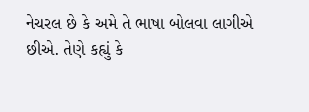નેચરલ છે કે અમે તે ભાષા બોલવા લાગીએ છીએ. તેણે કહ્યું કે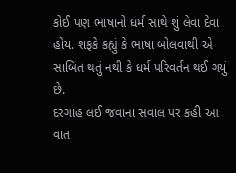કોઈ પણ ભાષાનો ધર્મ સાથે શું લેવા દેવા હોય. શફકે કહ્યું કે ભાષા બોલવાથી એ સાબિત થતું નથી કે ધર્મ પરિવર્તન થઈ ગયું છે.
દરગાહ લઈ જવાના સવાલ પર કહી આ વાત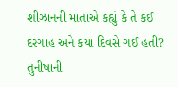શીઝાનની માતાએ કહ્યું કે તે કઈ દરગાહ અને કયા દિવસે ગઈ હતી? તુનીષાની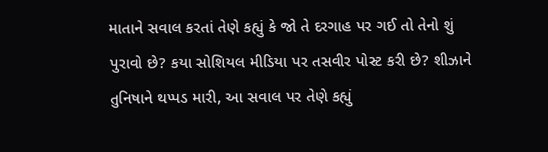માતાને સવાલ કરતાં તેણે કહ્યું કે જો તે દરગાહ પર ગઈ તો તેનો શું પુરાવો છે? કયા સોશિયલ મીડિયા પર તસવીર પોસ્ટ કરી છે? શીઝાને તુનિષાને થપ્પડ મારી, આ સવાલ પર તેણે કહ્યું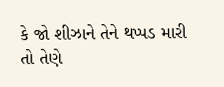કે જો શીઝાને તેને થપ્પડ મારી તો તેણે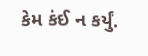કેમ કંઈ ન કર્યું.